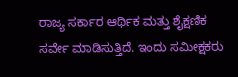ರಾಜ್ಯ ಸರ್ಕಾರ ಆರ್ಥಿಕ ಮತ್ತು ಶೈಕ್ಷಣಿಕ ಸರ್ವೇ ಮಾಡಿಸುತ್ತಿದೆ. ಇಂದು ಸಮೀಕ್ಷಕರು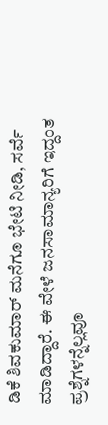ಡಿಕೆ ಶಿವಕುಮಾರ್ ಮನೆಗೂ ಭೇಟಿ ನೀಡಿ, ಸರ್ವೆ ಮಾಡಿದ್ದಾರೆ. ಈ ವೇಳೆ ಜನಸಾಮಾನ್ಯರಿಗೆ ಇದ್ದಂತ ಪ್ರಶ್ನೆಗಳನ್ನೆಲ್ಲವೂ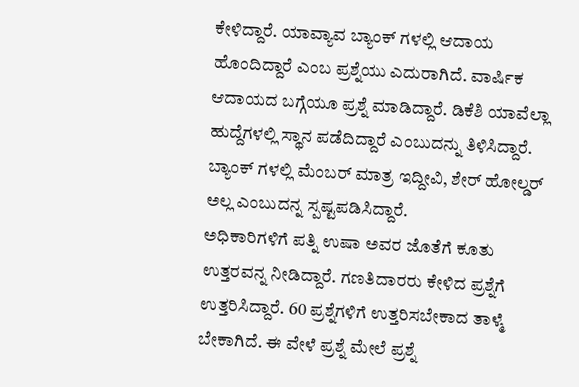ಕೇಳಿದ್ದಾರೆ. ಯಾವ್ಯಾವ ಬ್ಯಾಂಕ್ ಗಳಲ್ಲಿ ಆದಾಯ ಹೊಂದಿದ್ದಾರೆ ಎಂಬ ಪ್ರಶ್ನೆಯು ಎದುರಾಗಿದೆ. ವಾರ್ಷಿಕ ಆದಾಯದ ಬಗ್ಗೆಯೂ ಪ್ರಶ್ನೆ ಮಾಡಿದ್ದಾರೆ. ಡಿಕೆಶಿ ಯಾವೆಲ್ಲಾ ಹುದ್ದೆಗಳಲ್ಲಿ ಸ್ಥಾನ ಪಡೆದಿದ್ದಾರೆ ಎಂಬುದನ್ನು ತಿಳಿಸಿದ್ದಾರೆ. ಬ್ಯಾಂಕ್ ಗಳಲ್ಲಿ ಮೆಂಬರ್ ಮಾತ್ರ ಇದ್ದೀವಿ, ಶೇರ್ ಹೋಲ್ಡರ್ ಅಲ್ಲ ಎಂಬುದನ್ನ ಸ್ಪಷ್ಟಪಡಿಸಿದ್ದಾರೆ.
ಅಧಿಕಾರಿಗಳಿಗೆ ಪತ್ನಿ ಉಷಾ ಅವರ ಜೊತೆಗೆ ಕೂತು ಉತ್ತರವನ್ನ ನೀಡಿದ್ದಾರೆ. ಗಣತಿದಾರರು ಕೇಳಿದ ಪ್ರಶ್ನೆಗೆ ಉತ್ತರಿಸಿದ್ದಾರೆ. 60 ಪ್ರಶ್ನೆಗಳಿಗೆ ಉತ್ತರಿಸಬೇಕಾದ ತಾಳ್ಮೆ ಬೇಕಾಗಿದೆ. ಈ ವೇಳೆ ಪ್ರಶ್ನೆ ಮೇಲೆ ಪ್ರಶ್ನೆ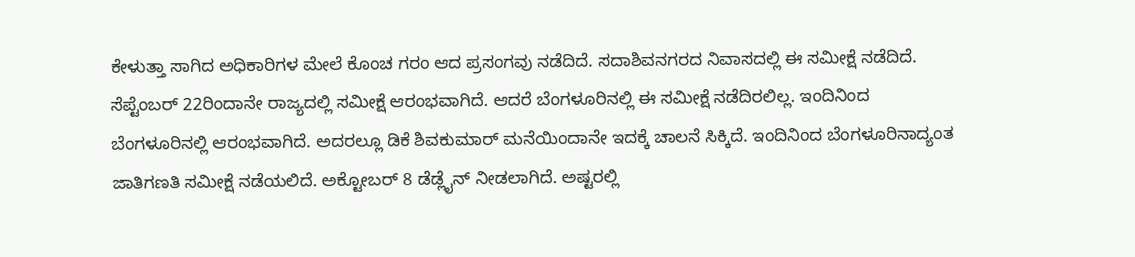ಕೇಳುತ್ತಾ ಸಾಗಿದ ಅಧಿಕಾರಿಗಳ ಮೇಲೆ ಕೊಂಚ ಗರಂ ಆದ ಪ್ರಸಂಗವು ನಡೆದಿದೆ. ಸದಾಶಿವನಗರದ ನಿವಾಸದಲ್ಲಿ ಈ ಸಮೀಕ್ಷೆ ನಡೆದಿದೆ.
ಸೆಪ್ಟೆಂಬರ್ 22ರಿಂದಾನೇ ರಾಜ್ಯದಲ್ಲಿ ಸಮೀಕ್ಷೆ ಆರಂಭವಾಗಿದೆ. ಆದರೆ ಬೆಂಗಳೂರಿನಲ್ಲಿ ಈ ಸಮೀಕ್ಷೆ ನಡೆದಿರಲಿಲ್ಲ. ಇಂದಿನಿಂದ ಬೆಂಗಳೂರಿನಲ್ಲಿ ಆರಂಭವಾಗಿದೆ. ಅದರಲ್ಲೂ ಡಿಕೆ ಶಿವಕುಮಾರ್ ಮನೆಯಿಂದಾನೇ ಇದಕ್ಕೆ ಚಾಲನೆ ಸಿಕ್ಕಿದೆ. ಇಂದಿನಿಂದ ಬೆಂಗಳೂರಿನಾದ್ಯಂತ ಜಾತಿಗಣತಿ ಸಮೀಕ್ಷೆ ನಡೆಯಲಿದೆ. ಅಕ್ಟೋಬರ್ 8 ಡೆಡ್ಲೈನ್ ನೀಡಲಾಗಿದೆ. ಅಷ್ಟರಲ್ಲಿ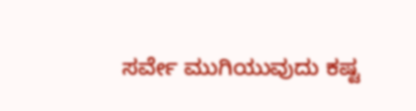ಸರ್ವೇ ಮುಗಿಯುವುದು ಕಷ್ಟ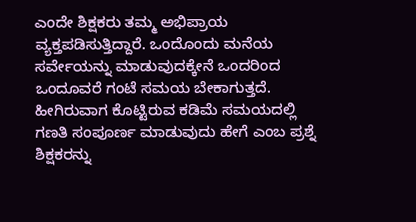ಎಂದೇ ಶಿಕ್ಷಕರು ತಮ್ಮ ಅಭಿಪ್ರಾಯ ವ್ಯಕ್ತಪಡಿಸುತ್ತಿದ್ದಾರೆ. ಒಂದೊಂದು ಮನೆಯ ಸರ್ವೇಯನ್ನು ಮಾಡುವುದಕ್ಕೇನೆ ಒಂದರಿಂದ ಒಂದೂವರೆ ಗಂಟೆ ಸಮಯ ಬೇಕಾಗುತ್ತದೆ. ಹೀಗಿರುವಾಗ ಕೊಟ್ಟಿರುವ ಕಡಿಮೆ ಸಮಯದಲ್ಲಿ ಗಣತಿ ಸಂಪೂರ್ಣ ಮಾಡುವುದು ಹೇಗೆ ಎಂಬ ಪ್ರಶ್ನೆ ಶಿಕ್ಷಕರನ್ನು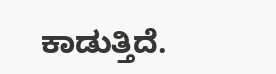ಕಾಡುತ್ತಿದೆ.